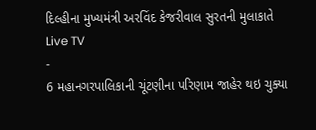દિલ્હીના મુખ્યમંત્રી અરવિંદ કેજરીવાલ સુરતની મુલાકાતે
Live TV
-
6 મહાનગરપાલિકાની ચૂંટણીના પરિણામ જાહેર થઇ ચુક્યા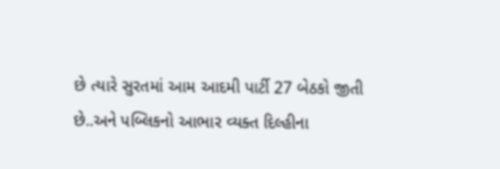છે ત્યારે સુરતમાં આમ આદમી પાર્ટી 27 બેઠકો જીતી છે..અને પબ્લિકનો આભાર વ્યક્ત દિલ્હીના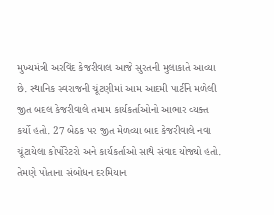મુખ્યમંત્રી અરવિંદ કેજરીવાલ આજે સુરતની મુલાકાતે આવ્યા છે. સ્થાનિક સ્વરાજની ચૂંટણીમાં આમ આદમી પાર્ટીને મળેલી જીત બદલ કેજરીવાલે તમામ કાર્યકર્તાઓનો આભાર વ્યક્ત કર્યો હતો. 27 બેઠક પર જીત મેળવ્યા બાદ કેજરીવાલે નવા ચૂંટાયેલા કોર્પોરેટરો અને કાર્યકર્તાઓ સાથે સંવાદ યોજ્યો હતો. તેમણે પોતાના સંબોધન દરમિયાન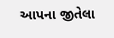આપના જીતેલા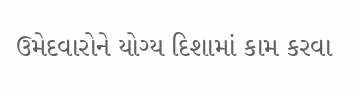ઉમેદવારોને યોગ્ય દિશામાં કામ કરવા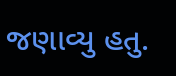જણાવ્યુ હતુ.